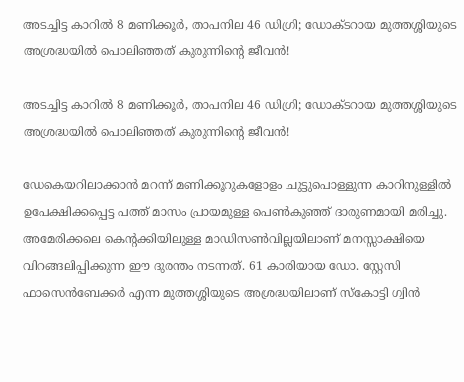അടച്ചിട്ട കാറിൽ 8 മണിക്കൂർ, താപനില 46 ഡിഗ്രി; ഡോക്ടറായ മുത്തശ്ശിയുടെ അശ്രദ്ധയിൽ പൊലിഞ്ഞത് കുരുന്നിന്റെ ജീവൻ!

അടച്ചിട്ട കാറിൽ 8 മണിക്കൂർ, താപനില 46 ഡിഗ്രി; ഡോക്ടറായ മുത്തശ്ശിയുടെ അശ്രദ്ധയിൽ പൊലിഞ്ഞത് കുരുന്നിന്റെ ജീവൻ!

ഡേകെയറിലാക്കാൻ മറന്ന് മണിക്കൂറുകളോളം ചുട്ടുപൊള്ളുന്ന കാറിനുള്ളിൽ ഉപേക്ഷിക്കപ്പെട്ട പത്ത് മാസം പ്രായമുള്ള പെൺകുഞ്ഞ് ദാരുണമായി മരിച്ചു. അമേരിക്കലെ കെന്റക്കിയിലുള്ള മാഡിസൺവില്ലയിലാണ് മനസ്സാക്ഷിയെ വിറങ്ങലിപ്പിക്കുന്ന ഈ ദുരന്തം നടന്നത്. 61 കാരിയായ ഡോ. സ്റ്റേസി ഫാസെൻബേക്കർ എന്ന മുത്തശ്ശിയുടെ അശ്രദ്ധയിലാണ് സ്കോട്ടി ഗ്വിൻ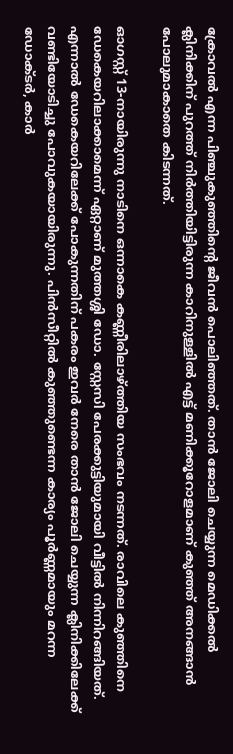ക്രോവൽ എന്ന പിഞ്ചുകുഞ്ഞിന്റെ ജീവൻ പൊലിഞ്ഞത്. താൻ ജോലി ചെയ്യുന്ന മെഡിക്കൽ ക്ലിനിക്കിന് പുറത്ത് നിർത്തിയിട്ടിരുന്ന കാറിനുള്ളിൽ എട്ട് മണിക്കൂറോളമാണ് കുഞ്ഞ് അനങ്ങാൻ പോലുമാകാതെ കിടന്നത്.

ഓഗസ്റ്റ് 13-നായിരുന്നു നാടിനെ ഒന്നാകെ കണ്ണീരിലാഴ്ത്തിയ സംഭവം നടന്നത്. രാവിലെ കുഞ്ഞിനെ ഡേകെയറിലാക്കാമെന്ന് ഏറ്റാണ് മുത്തശ്ശി ഡോ. സ്റ്റേസി പേരക്കുട്ടിയുമായി വീട്ടിൽ നിന്നിറങ്ങിയത്. എന്നാൽ ഡേകെയറിലേക്ക് പോകുന്നതിന് പകരം ഇവർ നേരെ താൻ ജോലി ചെയ്യുന്ന ക്ലിനിക്കിലേക്ക് വണ്ടിയോടിച്ചു പോവുകയായിരുന്നു. പിൻസീറ്റിൽ കുഞ്ഞുണ്ടെന്ന കാര്യം പൂർണ്ണമായും മറന്ന ഡോക്ടർ, കാർ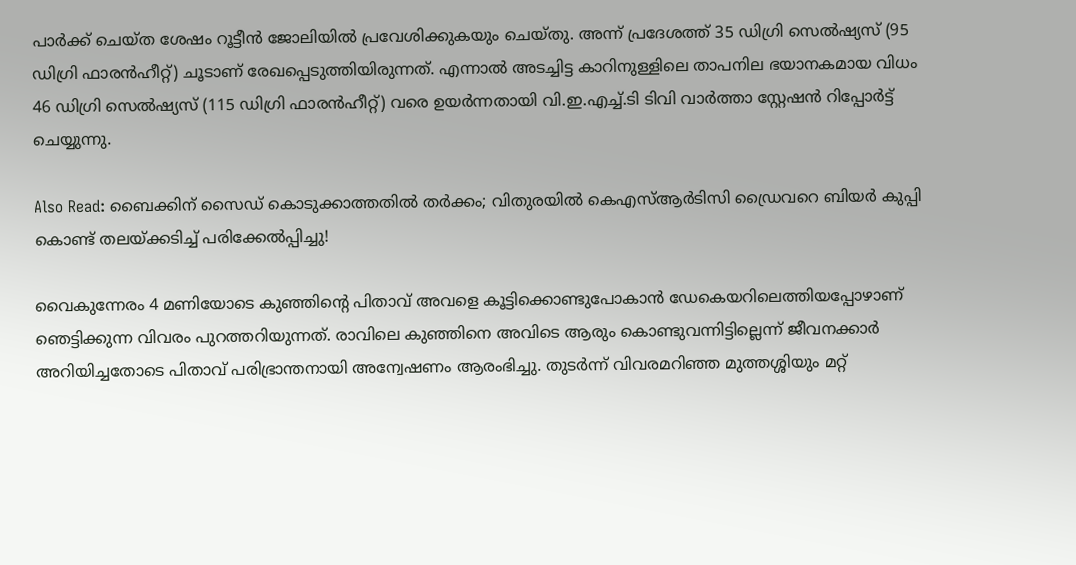പാർക്ക് ചെയ്ത ശേഷം റൂട്ടീൻ ജോലിയിൽ പ്രവേശിക്കുകയും ചെയ്തു. അന്ന് പ്രദേശത്ത് 35 ഡിഗ്രി സെൽഷ്യസ് (95 ഡിഗ്രി ഫാരൻഹീറ്റ്) ചൂടാണ് രേഖപ്പെടുത്തിയിരുന്നത്. എന്നാൽ അടച്ചിട്ട കാറിനുള്ളിലെ താപനില ഭയാനകമായ വിധം 46 ഡിഗ്രി സെൽഷ്യസ് (115 ഡിഗ്രി ഫാരൻഹീറ്റ്) വരെ ഉയർന്നതായി വി.ഇ.എച്ച്.ടി ടിവി വാർത്താ സ്റ്റേഷൻ റിപ്പോർട്ട് ചെയ്യുന്നു.

Also Read: ബൈക്കിന് സൈഡ് കൊടുക്കാത്തതിൽ തർക്കം; വിതുരയിൽ കെഎസ്‌ആർടിസി ഡ്രൈവറെ ബിയർ കുപ്പി കൊണ്ട് തലയ്ക്കടിച്ച് പരിക്കേൽപ്പിച്ചു!

വൈകുന്നേരം 4 മണിയോടെ കുഞ്ഞിന്റെ പിതാവ് അവളെ കൂട്ടിക്കൊണ്ടുപോകാൻ ഡേകെയറിലെത്തിയപ്പോഴാണ് ഞെട്ടിക്കുന്ന വിവരം പുറത്തറിയുന്നത്. രാവിലെ കുഞ്ഞിനെ അവിടെ ആരും കൊണ്ടുവന്നിട്ടില്ലെന്ന് ജീവനക്കാർ അറിയിച്ചതോടെ പിതാവ് പരിഭ്രാന്തനായി അന്വേഷണം ആരംഭിച്ചു. തുടർന്ന് വിവരമറിഞ്ഞ മുത്തശ്ശിയും മറ്റ്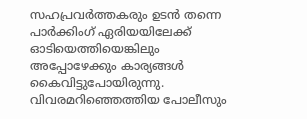സഹപ്രവർത്തകരും ഉടൻ തന്നെ പാർക്കിംഗ് ഏരിയയിലേക്ക് ഓടിയെത്തിയെങ്കിലും അപ്പോഴേക്കും കാര്യങ്ങൾ കൈവിട്ടുപോയിരുന്നു. വിവരമറിഞ്ഞെത്തിയ പോലീസും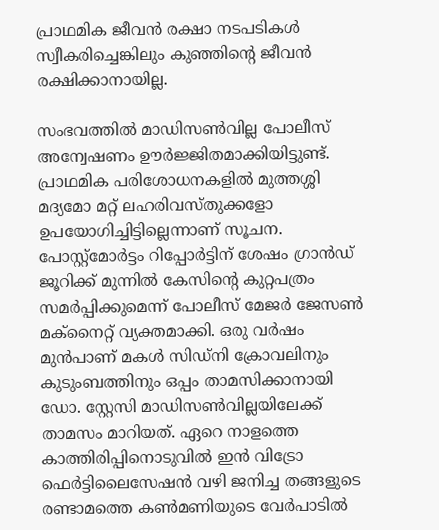പ്രാഥമിക ജീവൻ രക്ഷാ നടപടികൾ സ്വീകരിച്ചെങ്കിലും കുഞ്ഞിന്റെ ജീവൻ രക്ഷിക്കാനായില്ല.

സംഭവത്തിൽ മാഡിസൺവില്ല പോലീസ് അന്വേഷണം ഊർജ്ജിതമാക്കിയിട്ടുണ്ട്. പ്രാഥമിക പരിശോധനകളിൽ മുത്തശ്ശി മദ്യമോ മറ്റ് ലഹരിവസ്തുക്കളോ ഉപയോഗിച്ചിട്ടില്ലെന്നാണ് സൂചന. പോസ്റ്റ്‌മോർട്ടം റിപ്പോർട്ടിന് ശേഷം ഗ്രാൻഡ് ജൂറിക്ക് മുന്നിൽ കേസിന്റെ കുറ്റപത്രം സമർപ്പിക്കുമെന്ന് പോലീസ് മേജർ ജേസൺ മക്നൈറ്റ് വ്യക്തമാക്കി. ഒരു വർഷം മുൻപാണ് മകൾ സിഡ്‌നി ക്രോവലിനും കുടുംബത്തിനും ഒപ്പം താമസിക്കാനായി ഡോ. സ്റ്റേസി മാഡിസൺവില്ലയിലേക്ക് താമസം മാറിയത്. ഏറെ നാളത്തെ കാത്തിരിപ്പിനൊടുവിൽ ഇൻ വിട്രോ ഫെർട്ടിലൈസേഷൻ വഴി ജനിച്ച തങ്ങളുടെ രണ്ടാമത്തെ കൺമണിയുടെ വേർപാടിൽ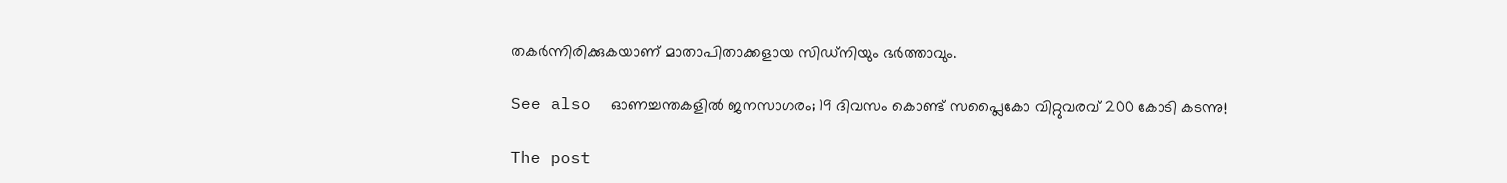തകർന്നിരിക്കുകയാണ് മാതാപിതാക്കളായ സിഡ്‌നിയും ഭർത്താവും.

See also  ഓണച്ചന്തകളിൽ ജനസാഗരം; 19 ദിവസം കൊണ്ട് സപ്ലൈകോ വിറ്റുവരവ് 200 കോടി കടന്നു!

The post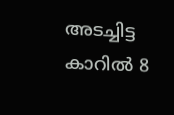അടച്ചിട്ട കാറിൽ 8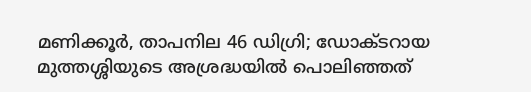മണിക്കൂർ, താപനില 46 ഡിഗ്രി; ഡോക്ടറായ മുത്തശ്ശിയുടെ അശ്രദ്ധയിൽ പൊലിഞ്ഞത്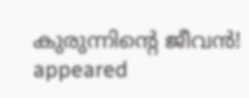കുരുന്നിന്റെ ജീവൻ! appeared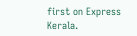first on Express Kerala.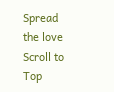Spread the love
Scroll to Top